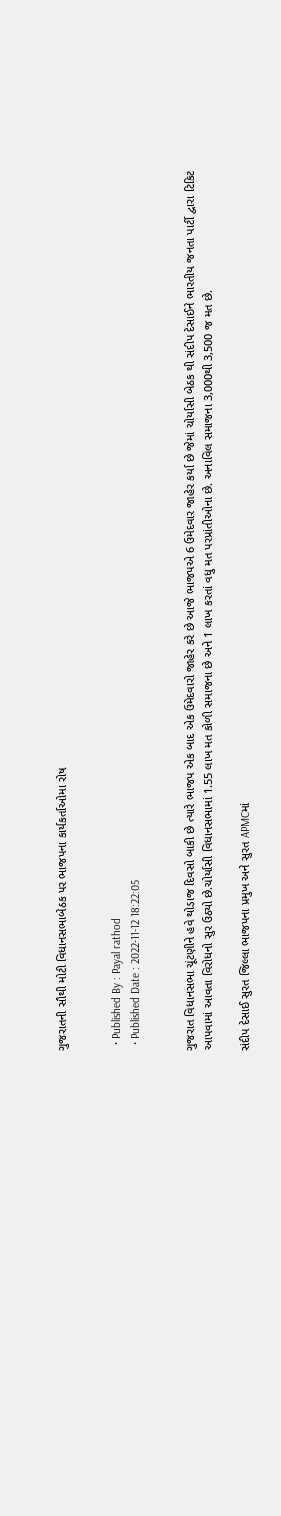ગુજરાતની સૌથી મોટી વિધાનસભાબેઠક પર ભાજપના કાર્યકર્તાઓમા રોષ


  • Published By : Payal rathod
  • Published Date : 2022-11-12 18:22:05


ગુજરાત વિધાનસભા ચૂંટણીને હવે થોડાજ દિવસો બાકી છે ત્યારે ભાજપ એક બાદ એક ઉમેદવારો જાહેર કરે છે આજે ભાજપએ 6 ઉમેદવાર જાહેર કર્યા છે જેમાં ચોર્યાસી બેઠક થી સંદીપ દેસાઈને ભારતીય જનતા પાર્ટી દ્વારા ટિકિટ આપવામાં આવતા વિરોધનો સુર ઉઠ્યો છે.ચોર્યાસી વિધાનસભામાં 1.55 લાખ મત કોળી સમાજના છે અને 1 લાખ કરતાં વધુ મત પરપ્રાંતીઓના છે. અનાવિલ સમાજના 3,000થી 3,500 જ મત છે.

સંદીપ દેસાઈ સુરત જિલ્લા ભાજપના પ્રમુખ અને સુરત APMCમાં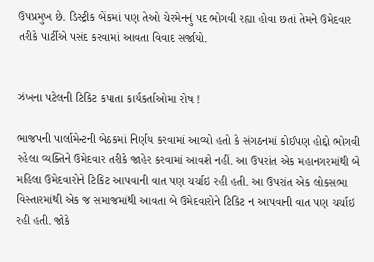ઉપપ્રમુખ છે. ડિસ્ટ્રીક બેંકમાં પણ તેઓ ચેરમેનનું પદ ભોગવી રહ્યા હોવા છતાં તેમને ઉમેદવાર તરીકે પાર્ટીએ પસંદ કરવામાં આવતા વિવાદ સર્જાયો.


ઝંખના પટેલની ટિકિટ કપાતા કાર્યકર્તાઓમા રોષ !

ભાજપની પાર્લામેન્ટની બેઠકમાં નિર્ણય કરવામાં આવ્યો હતો કે સંગઠનમાં કોઈપણ હોદ્દો ભોગવી રહેલા વ્યક્તિને ઉમેદવાર તરીકે જાહેર કરવામાં આવશે નહીં. આ ઉપરાંત એક મહાનગરમાંથી બે મહિલા ઉમેદવારોને ટિકિટ આપવાની વાત પણ ચર્ચાઇ રહી હતી. આ ઉપરાંત એક લોકસભા વિસ્તારમાંથી એક જ સમાજમાંથી આવતા બે ઉમેદવારોને ટિકિટ ન આપવાની વાત પણ ચર્ચાઇ રહી હતી. જોકે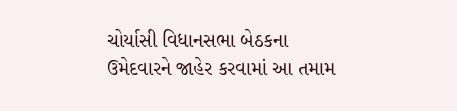ચોર્યાસી વિધાનસભા બેઠકના ઉમેદવારને જાહેર કરવામાં આ તમામ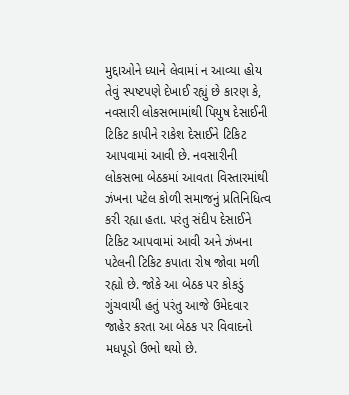મુદ્દાઓને ધ્યાને લેવામાં ન આવ્યા હોય તેવું સ્પષ્ટપણે દેખાઈ રહ્યું છે કારણ કે, નવસારી લોકસભામાંથી પિયુષ દેસાઈની ટિકિટ કાપીને રાકેશ દેસાઈને ટિકિટ આપવામાં આવી છે. નવસારીની લોકસભા બેઠકમાં આવતા વિસ્તારમાંથી ઝંખના પટેલ કોળી સમાજનું પ્રતિનિધિત્વ કરી રહ્યા હતા. પરંતુ સંદીપ દેસાઈને ટિકિટ આપવામાં આવી અને ઝંખના પટેલની ટિકિટ કપાતા રોષ જોવા મળી રહ્યો છે. જોકે આ બેઠક પર કોકડું ગુંચવાયી હતું પરંતુ આજે ઉમેદવાર જાહેર કરતા આ બેઠક પર વિવાદનો મધપૂડો ઉભો થયો છે.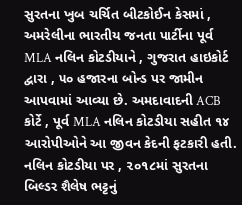સુરતના ખુબ ચર્ચિત બીટકોઈન કેસમાં , અમરેલીના ભારતીય જનતા પાર્ટીના પૂર્વ MLA નલિન કોટડીયાને , ગુજરાત હાઇકોર્ટ દ્વારા , ૫૦ હજારના બોન્ડ પર જામીન આપવામાં આવ્યા છે. અમદાવાદની ACB કોર્ટે , પૂર્વ MLA નલિન કોટડીયા સહીત ૧૪ આરોપીઓને આ જીવન કેદની ફટકારી હતી. નલિન કોટડીયા પર , ૨૦૧૮માં સુરતના બિલ્ડર શૈલેષ ભટ્ટનું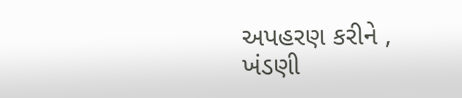અપહરણ કરીને , ખંડણી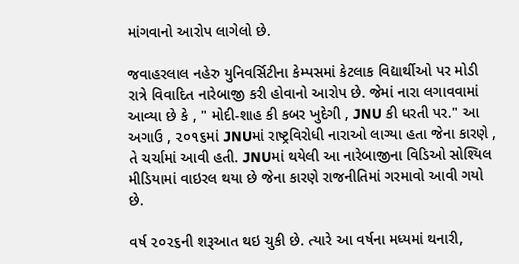માંગવાનો આરોપ લાગેલો છે.

જવાહરલાલ નહેરુ યુનિવર્સિટીના કેમ્પસમાં કેટલાક વિદ્યાર્થીઓ પર મોડી રાત્રે વિવાદિત નારેબાજી કરી હોવાનો આરોપ છે. જેમાં નારા લગાવવામાં આવ્યા છે કે , " મોદી-શાહ કી કબર ખુદેગી , JNU કી ધરતી પર." આ અગાઉ , ૨૦૧૬માં JNUમાં રાષ્ટ્રવિરોધી નારાઓ લાગ્યા હતા જેના કારણે , તે ચર્ચામાં આવી હતી. JNUમાં થયેલી આ નારેબાજીના વિડિઓ સોશ્યિલ મીડિયામાં વાઇરલ થયા છે જેના કારણે રાજનીતિમાં ગરમાવો આવી ગયો છે.

વર્ષ ૨૦૨૬ની શરૂઆત થઇ ચુકી છે. ત્યારે આ વર્ષના મધ્યમાં થનારી,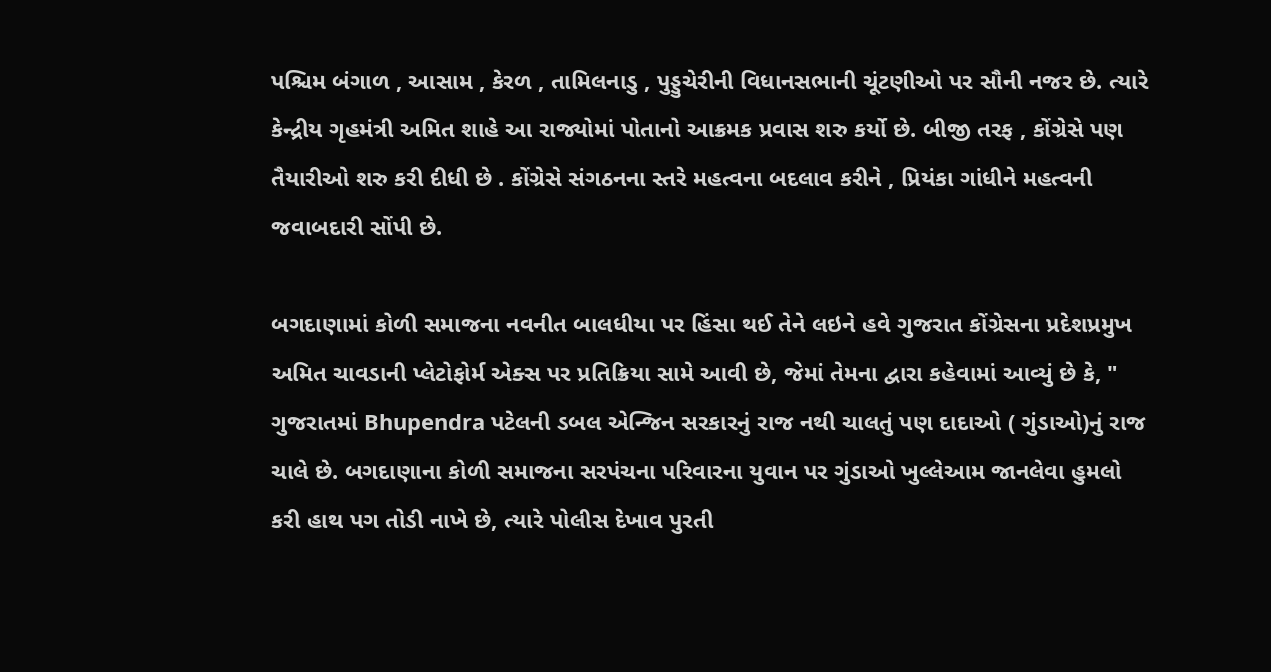પશ્ચિમ બંગાળ , આસામ , કેરળ , તામિલનાડુ , પુડ્ડુચેરીની વિધાનસભાની ચૂંટણીઓ પર સૌની નજર છે. ત્યારે કેન્દ્રીય ગૃહમંત્રી અમિત શાહે આ રાજ્યોમાં પોતાનો આક્રમક પ્રવાસ શરુ કર્યો છે. બીજી તરફ , કોંગ્રેસે પણ તૈયારીઓ શરુ કરી દીધી છે . કોંગ્રેસે સંગઠનના સ્તરે મહત્વના બદલાવ કરીને , પ્રિયંકા ગાંધીને મહત્વની જવાબદારી સોંપી છે.

બગદાણામાં કોળી સમાજના નવનીત બાલધીયા પર હિંસા થઈ તેને લઇને હવે ગુજરાત કોંગ્રેસના પ્રદેશપ્રમુખ અમિત ચાવડાની પ્લેટોફોર્મ એક્સ પર પ્રતિક્રિયા સામે આવી છે, જેમાં તેમના દ્વારા કહેવામાં આવ્યું છે કે, " ગુજરાતમાં Bhupendra પટેલની ડબલ એન્જિન સરકારનું રાજ નથી ચાલતું પણ દાદાઓ ( ગુંડાઓ)નું રાજ ચાલે છે. બગદાણાના કોળી સમાજના સરપંચના પરિવારના યુવાન પર ગુંડાઓ ખુલ્લેઆમ જાનલેવા હુમલો કરી હાથ પગ તોડી નાખે છે, ત્યારે પોલીસ દેખાવ પુરતી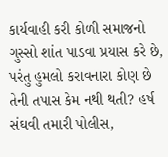કાર્યવાહી કરી કોળી સમાજનો ગુસ્સો શાંત પાડવા પ્રયાસ કરે છે, પરંતુ હુમલો કરાવનારા કોણ છે તેની તપાસ કેમ નથી થતી? હર્ષ સંઘવી તમારી પોલીસ,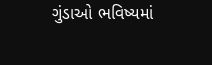ગુંડાઓ ભવિષ્યમાં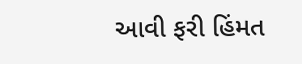આવી ફરી હિંમત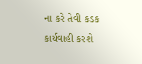ના કરે તેવી કડક કાર્યવાહી કરશે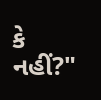કે નહીં?"